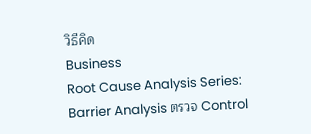วิธีคิด
Business
Root Cause Analysis Series: Barrier Analysis ตรวจ Control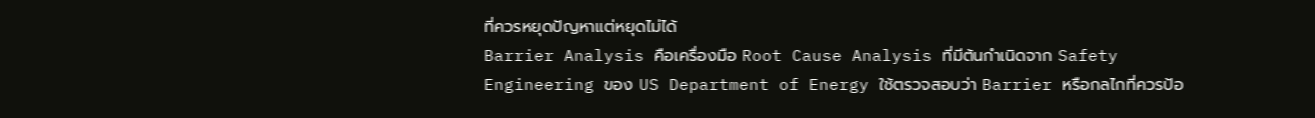ที่ควรหยุดปัญหาแต่หยุดไม่ได้
Barrier Analysis คือเครื่องมือ Root Cause Analysis ที่มีต้นกำเนิดจาก Safety Engineering ของ US Department of Energy ใช้ตรวจสอบว่า Barrier หรือกลไกที่ควรป้อ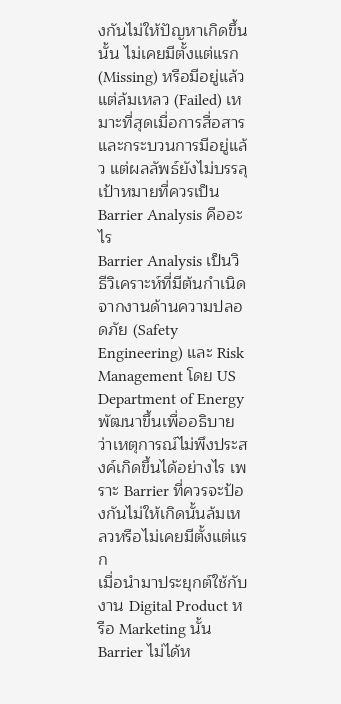งกันไม่ให้ปัญหาเกิดขึ้นนั้น ไม่เคยมีตั้งแต่แรก (Missing) หรือมีอยู่แล้วแต่ล้มเหลว (Failed) เหมาะที่สุดเมื่อการสื่อสารและกระบวนการมีอยู่แล้ว แต่ผลลัพธ์ยังไม่บรรลุเป้าหมายที่ควรเป็น
Barrier Analysis คืออะไร
Barrier Analysis เป็นวิธีวิเคราะห์ที่มีต้นกำเนิดจากงานด้านความปลอดภัย (Safety Engineering) และ Risk Management โดย US Department of Energy พัฒนาขึ้นเพื่ออธิบายว่าเหตุการณ์ไม่พึงประสงค์เกิดขึ้นได้อย่างไร เพราะ Barrier ที่ควรจะป้องกันไม่ให้เกิดนั้นล้มเหลวหรือไม่เคยมีตั้งแต่แรก
เมื่อนำมาประยุกต์ใช้กับงาน Digital Product หรือ Marketing นั้น Barrier ไม่ได้ห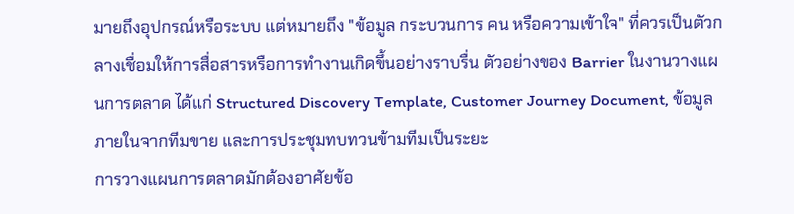มายถึงอุปกรณ์หรือระบบ แต่หมายถึง "ข้อมูล กระบวนการ คน หรือความเข้าใจ" ที่ควรเป็นตัวกลางเชื่อมให้การสื่อสารหรือการทำงานเกิดขึ้นอย่างราบรื่น ตัวอย่างของ Barrier ในงานวางแผนการตลาด ได้แก่ Structured Discovery Template, Customer Journey Document, ข้อมูลภายในจากทีมขาย และการประชุมทบทวนข้ามทีมเป็นระยะ
การวางแผนการตลาดมักต้องอาศัยข้อ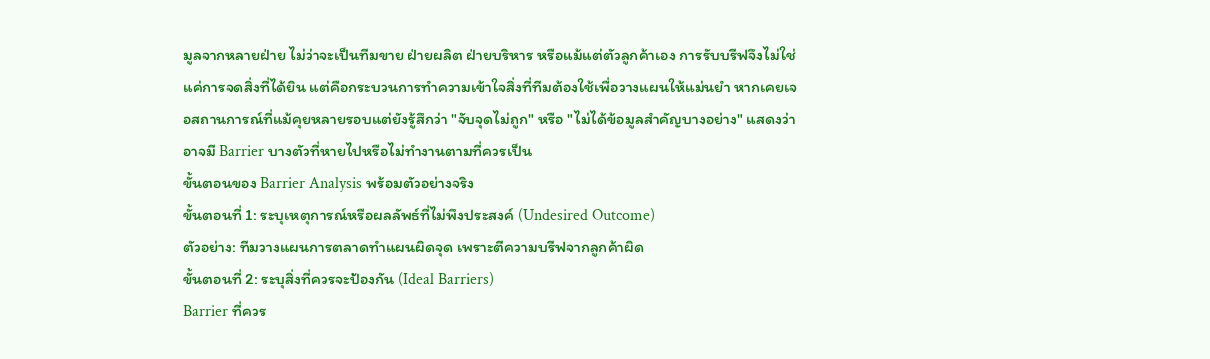มูลจากหลายฝ่าย ไม่ว่าจะเป็นทีมขาย ฝ่ายผลิต ฝ่ายบริหาร หรือแม้แต่ตัวลูกค้าเอง การรับบรีฟจึงไม่ใช่แค่การจดสิ่งที่ได้ยิน แต่คือกระบวนการทำความเข้าใจสิ่งที่ทีมต้องใช้เพื่อวางแผนให้แม่นยำ หากเคยเจอสถานการณ์ที่แม้คุยหลายรอบแต่ยังรู้สึกว่า "จับจุดไม่ถูก" หรือ "ไม่ได้ข้อมูลสำคัญบางอย่าง" แสดงว่าอาจมี Barrier บางตัวที่หายไปหรือไม่ทำงานตามที่ควรเป็น
ขั้นตอนของ Barrier Analysis พร้อมตัวอย่างจริง
ขั้นตอนที่ 1: ระบุเหตุการณ์หรือผลลัพธ์ที่ไม่พึงประสงค์ (Undesired Outcome)
ตัวอย่าง: ทีมวางแผนการตลาดทำแผนผิดจุด เพราะตีความบรีฟจากลูกค้าผิด
ขั้นตอนที่ 2: ระบุสิ่งที่ควรจะป้องกัน (Ideal Barriers)
Barrier ที่ควร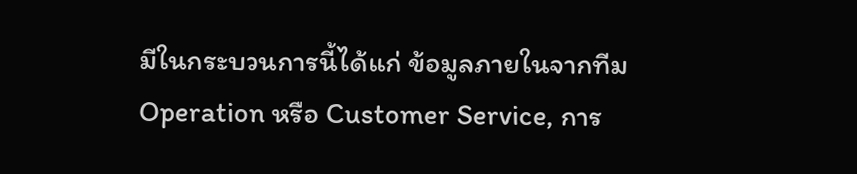มีในกระบวนการนี้ได้แก่ ข้อมูลภายในจากทีม Operation หรือ Customer Service, การ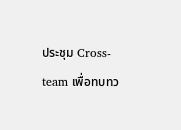ประชุม Cross-team เพื่อทบทว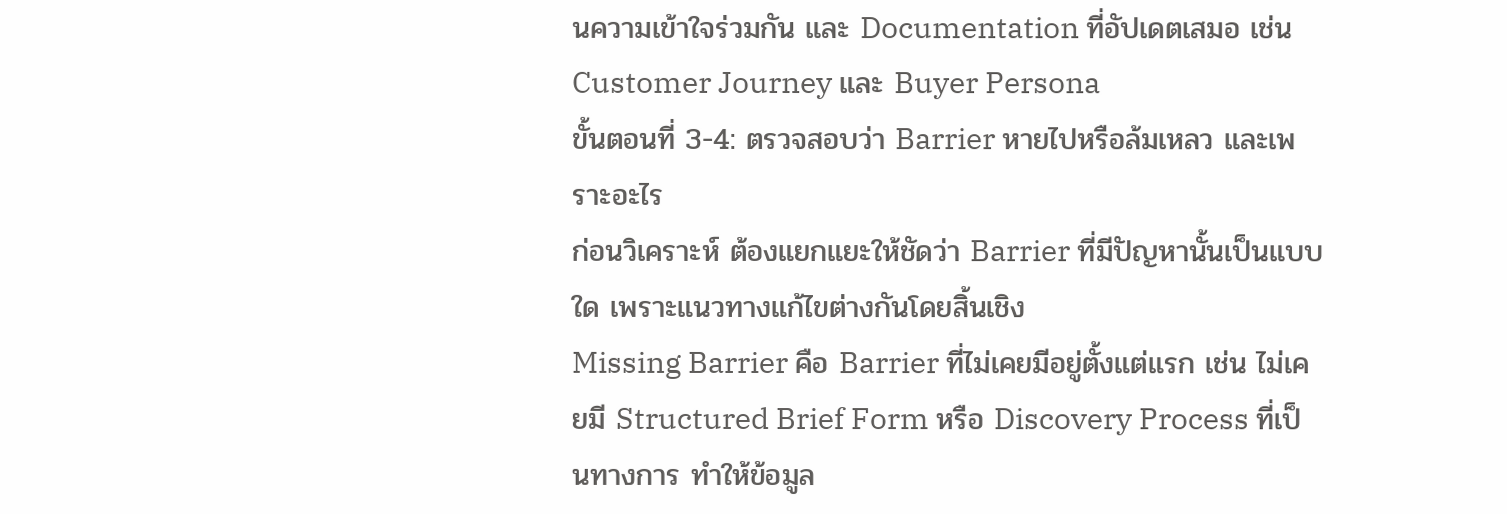นความเข้าใจร่วมกัน และ Documentation ที่อัปเดตเสมอ เช่น Customer Journey และ Buyer Persona
ขั้นตอนที่ 3-4: ตรวจสอบว่า Barrier หายไปหรือล้มเหลว และเพราะอะไร
ก่อนวิเคราะห์ ต้องแยกแยะให้ชัดว่า Barrier ที่มีปัญหานั้นเป็นแบบใด เพราะแนวทางแก้ไขต่างกันโดยสิ้นเชิง
Missing Barrier คือ Barrier ที่ไม่เคยมีอยู่ตั้งแต่แรก เช่น ไม่เคยมี Structured Brief Form หรือ Discovery Process ที่เป็นทางการ ทำให้ข้อมูล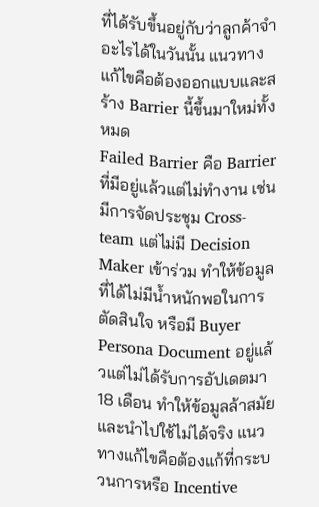ที่ได้รับขึ้นอยู่กับว่าลูกค้าจำอะไรได้ในวันนั้น แนวทางแก้ไขคือต้องออกแบบและสร้าง Barrier นี้ขึ้นมาใหม่ทั้งหมด
Failed Barrier คือ Barrier ที่มีอยู่แล้วแต่ไม่ทำงาน เช่น มีการจัดประชุม Cross-team แต่ไม่มี Decision Maker เข้าร่วม ทำให้ข้อมูลที่ได้ไม่มีน้ำหนักพอในการตัดสินใจ หรือมี Buyer Persona Document อยู่แล้วแต่ไม่ได้รับการอัปเดตมา 18 เดือน ทำให้ข้อมูลล้าสมัยและนำไปใช้ไม่ได้จริง แนวทางแก้ไขคือต้องแก้ที่กระบวนการหรือ Incentive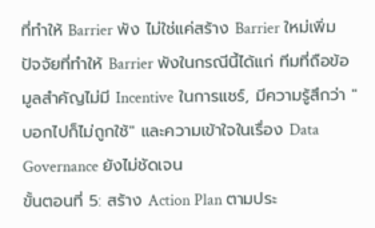ที่ทำให้ Barrier พัง ไม่ใช่แค่สร้าง Barrier ใหม่เพิ่ม
ปัจจัยที่ทำให้ Barrier พังในกรณีนี้ได้แก่ ทีมที่ถือข้อมูลสำคัญไม่มี Incentive ในการแชร์, มีความรู้สึกว่า "บอกไปก็ไม่ถูกใช้" และความเข้าใจในเรื่อง Data Governance ยังไม่ชัดเจน
ขั้นตอนที่ 5: สร้าง Action Plan ตามประ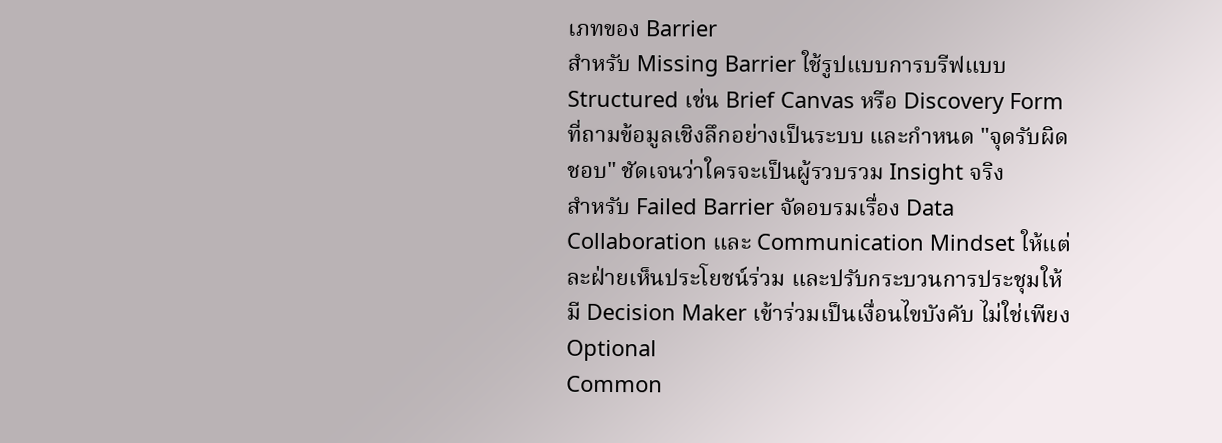เภทของ Barrier
สำหรับ Missing Barrier ใช้รูปแบบการบรีฟแบบ Structured เช่น Brief Canvas หรือ Discovery Form ที่ถามข้อมูลเชิงลึกอย่างเป็นระบบ และกำหนด "จุดรับผิดชอบ" ชัดเจนว่าใครจะเป็นผู้รวบรวม Insight จริง
สำหรับ Failed Barrier จัดอบรมเรื่อง Data Collaboration และ Communication Mindset ให้แต่ละฝ่ายเห็นประโยชน์ร่วม และปรับกระบวนการประชุมให้มี Decision Maker เข้าร่วมเป็นเงื่อนไขบังคับ ไม่ใช่เพียง Optional
Common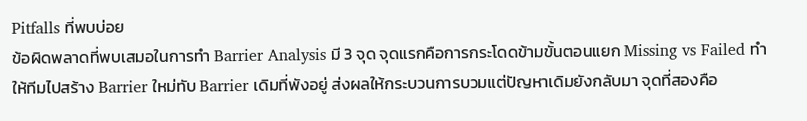Pitfalls ที่พบบ่อย
ข้อผิดพลาดที่พบเสมอในการทำ Barrier Analysis มี 3 จุด จุดแรกคือการกระโดดข้ามขั้นตอนแยก Missing vs Failed ทำให้ทีมไปสร้าง Barrier ใหม่ทับ Barrier เดิมที่พังอยู่ ส่งผลให้กระบวนการบวมแต่ปัญหาเดิมยังกลับมา จุดที่สองคือ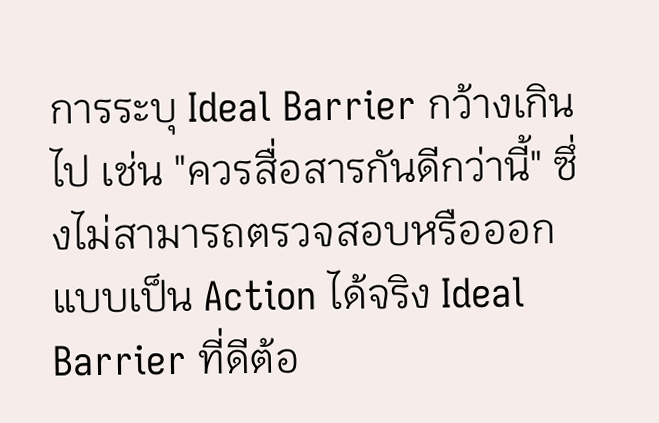การระบุ Ideal Barrier กว้างเกินไป เช่น "ควรสื่อสารกันดีกว่านี้" ซึ่งไม่สามารถตรวจสอบหรือออกแบบเป็น Action ได้จริง Ideal Barrier ที่ดีต้อ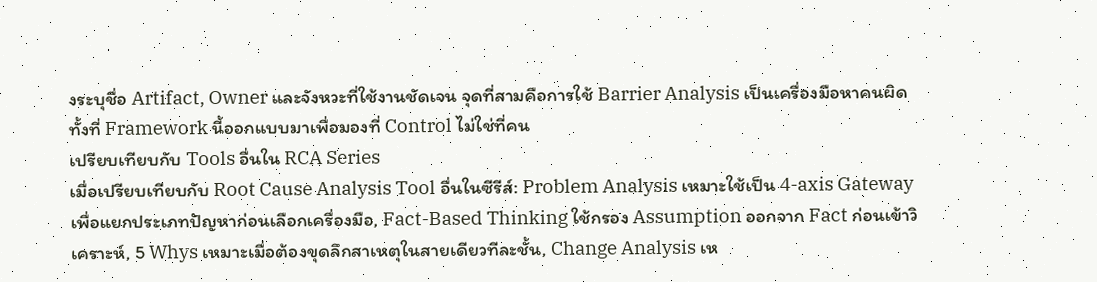งระบุชื่อ Artifact, Owner และจังหวะที่ใช้งานชัดเจน จุดที่สามคือการใช้ Barrier Analysis เป็นเครื่องมือหาคนผิด ทั้งที่ Framework นี้ออกแบบมาเพื่อมองที่ Control ไม่ใช่ที่คน
เปรียบเทียบกับ Tools อื่นใน RCA Series
เมื่อเปรียบเทียบกับ Root Cause Analysis Tool อื่นในซีรีส์: Problem Analysis เหมาะใช้เป็น 4-axis Gateway เพื่อแยกประเภทปัญหาก่อนเลือกเครื่องมือ, Fact-Based Thinking ใช้กรอง Assumption ออกจาก Fact ก่อนเข้าวิเคราะห์, 5 Whys เหมาะเมื่อต้องขุดลึกสาเหตุในสายเดียวทีละชั้น, Change Analysis เห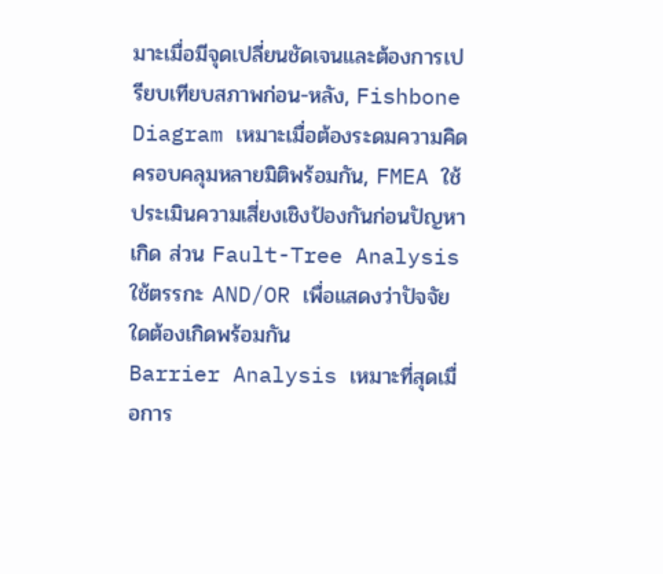มาะเมื่อมีจุดเปลี่ยนชัดเจนและต้องการเปรียบเทียบสภาพก่อน-หลัง, Fishbone Diagram เหมาะเมื่อต้องระดมความคิดครอบคลุมหลายมิติพร้อมกัน, FMEA ใช้ประเมินความเสี่ยงเชิงป้องกันก่อนปัญหาเกิด ส่วน Fault-Tree Analysis ใช้ตรรกะ AND/OR เพื่อแสดงว่าปัจจัยใดต้องเกิดพร้อมกัน
Barrier Analysis เหมาะที่สุดเมื่อการ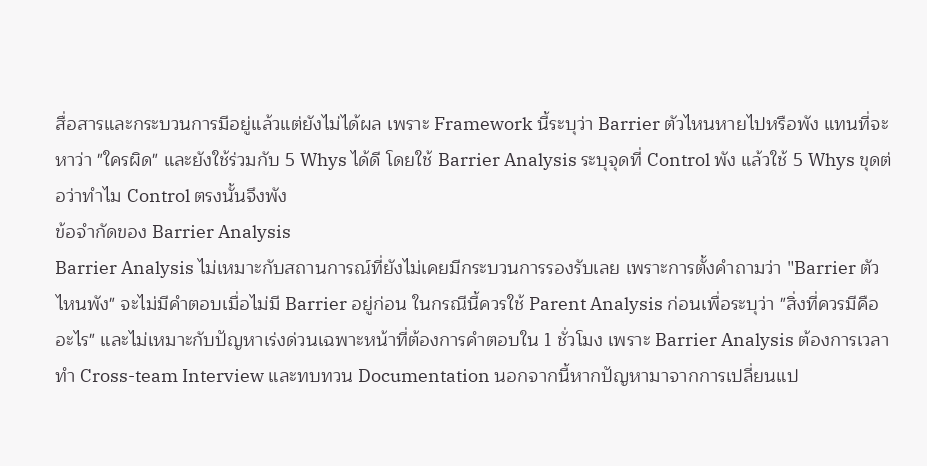สื่อสารและกระบวนการมีอยู่แล้วแต่ยังไม่ได้ผล เพราะ Framework นี้ระบุว่า Barrier ตัวไหนหายไปหรือพัง แทนที่จะหาว่า "ใครผิด" และยังใช้ร่วมกับ 5 Whys ได้ดี โดยใช้ Barrier Analysis ระบุจุดที่ Control พัง แล้วใช้ 5 Whys ขุดต่อว่าทำไม Control ตรงนั้นจึงพัง
ข้อจำกัดของ Barrier Analysis
Barrier Analysis ไม่เหมาะกับสถานการณ์ที่ยังไม่เคยมีกระบวนการรองรับเลย เพราะการตั้งคำถามว่า "Barrier ตัวไหนพัง" จะไม่มีคำตอบเมื่อไม่มี Barrier อยู่ก่อน ในกรณีนี้ควรใช้ Parent Analysis ก่อนเพื่อระบุว่า "สิ่งที่ควรมีคืออะไร" และไม่เหมาะกับปัญหาเร่งด่วนเฉพาะหน้าที่ต้องการคำตอบใน 1 ชั่วโมง เพราะ Barrier Analysis ต้องการเวลาทำ Cross-team Interview และทบทวน Documentation นอกจากนี้หากปัญหามาจากการเปลี่ยนแป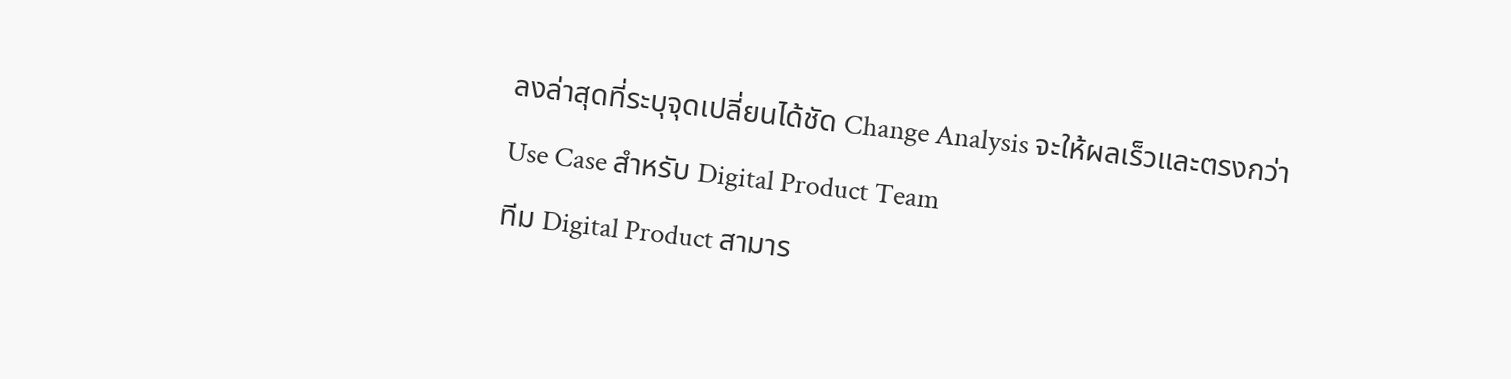ลงล่าสุดที่ระบุจุดเปลี่ยนได้ชัด Change Analysis จะให้ผลเร็วและตรงกว่า
Use Case สำหรับ Digital Product Team
ทีม Digital Product สามาร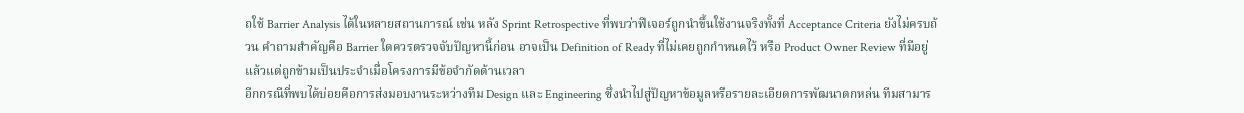ถใช้ Barrier Analysis ได้ในหลายสถานการณ์ เช่น หลัง Sprint Retrospective ที่พบว่าฟีเจอร์ถูกนำขึ้นใช้งานจริงทั้งที่ Acceptance Criteria ยังไม่ครบถ้วน คำถามสำคัญคือ Barrier ใดควรตรวจจับปัญหานี้ก่อน อาจเป็น Definition of Ready ที่ไม่เคยถูกกำหนดไว้ หรือ Product Owner Review ที่มีอยู่แล้วแต่ถูกข้ามเป็นประจำเมื่อโครงการมีข้อจำกัดด้านเวลา
อีกกรณีที่พบได้บ่อยคือการส่งมอบงานระหว่างทีม Design และ Engineering ซึ่งนำไปสู่ปัญหาข้อมูลหรือรายละเอียดการพัฒนาตกหล่น ทีมสามาร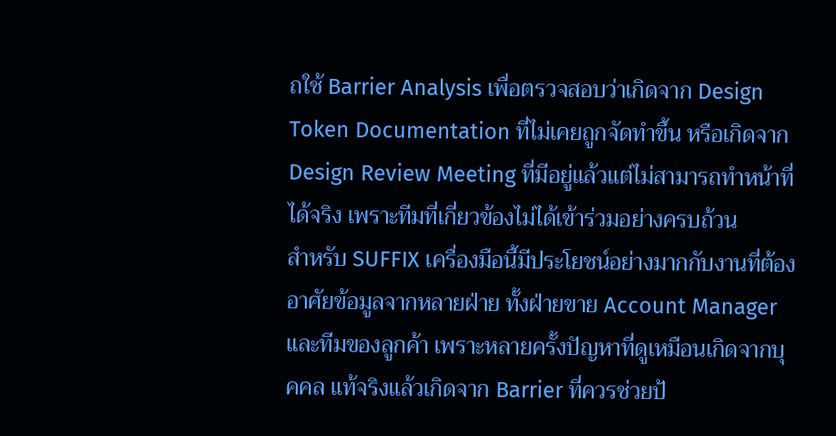ถใช้ Barrier Analysis เพื่อตรวจสอบว่าเกิดจาก Design Token Documentation ที่ไม่เคยถูกจัดทำขึ้น หรือเกิดจาก Design Review Meeting ที่มีอยู่แล้วแต่ไม่สามารถทำหน้าที่ได้จริง เพราะทีมที่เกี่ยวข้องไม่ได้เข้าร่วมอย่างครบถ้วน
สำหรับ SUFFIX เครื่องมือนี้มีประโยชน์อย่างมากกับงานที่ต้องอาศัยข้อมูลจากหลายฝ่าย ทั้งฝ่ายขาย Account Manager และทีมของลูกค้า เพราะหลายครั้งปัญหาที่ดูเหมือนเกิดจากบุคคล แท้จริงแล้วเกิดจาก Barrier ที่ควรช่วยป้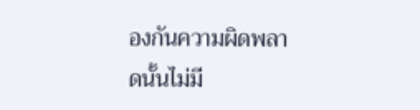องกันความผิดพลาดนั้นไม่มี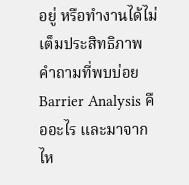อยู่ หรือทำงานได้ไม่เต็มประสิทธิภาพ
คำถามที่พบบ่อย
Barrier Analysis คืออะไร และมาจากไห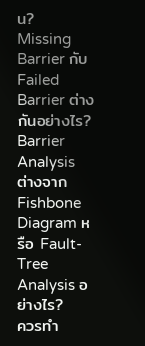น?
Missing Barrier กับ Failed Barrier ต่างกันอย่างไร?
Barrier Analysis ต่างจาก Fishbone Diagram หรือ Fault-Tree Analysis อย่างไร?
ควรทำ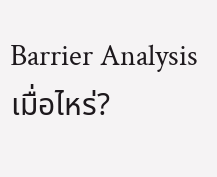Barrier Analysis เมื่อไหร่?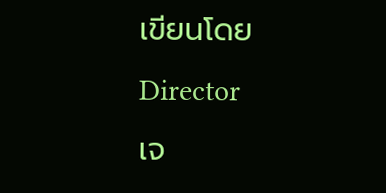เขียนโดย
Director
เจ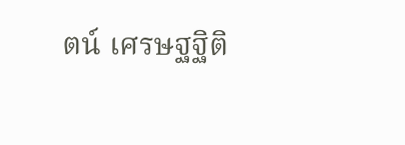ตน์ เศรษฐฐิติ